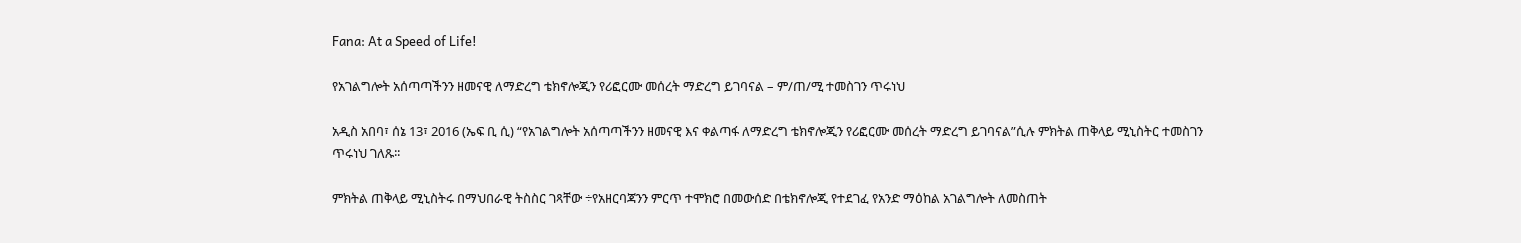Fana: At a Speed of Life!

የአገልግሎት አሰጣጣችንን ዘመናዊ ለማድረግ ቴክኖሎጂን የሪፎርሙ መሰረት ማድረግ ይገባናል – ም/ጠ/ሚ ተመስገን ጥሩነህ

አዲስ አበባ፣ ሰኔ 13፣ 2016 (ኤፍ ቢ ሲ) “የአገልግሎት አሰጣጣችንን ዘመናዊ እና ቀልጣፋ ለማድረግ ቴክኖሎጂን የሪፎርሙ መሰረት ማድረግ ይገባናል”ሲሉ ምክትል ጠቅላይ ሚኒስትር ተመስገን ጥሩነህ ገለጹ፡፡

ምክትል ጠቅላይ ሚኒስትሩ በማህበራዊ ትስስር ገጻቸው ÷የአዘርባጃንን ምርጥ ተሞክሮ በመውሰድ በቴክኖሎጂ የተደገፈ የአንድ ማዕከል አገልግሎት ለመስጠት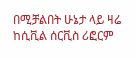በሚቻልበት ሁኔታ ላይ ዛሬ ከሲቪል ሰርቪስ ሪፎርም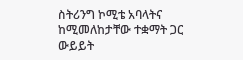ስትሪንግ ኮሚቴ አባላትና ከሚመለከታቸው ተቋማት ጋር ውይይት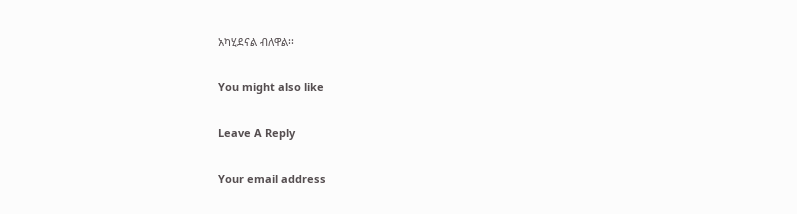አካሂደናል ብለዋል፡፡

You might also like

Leave A Reply

Your email address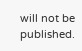will not be published.